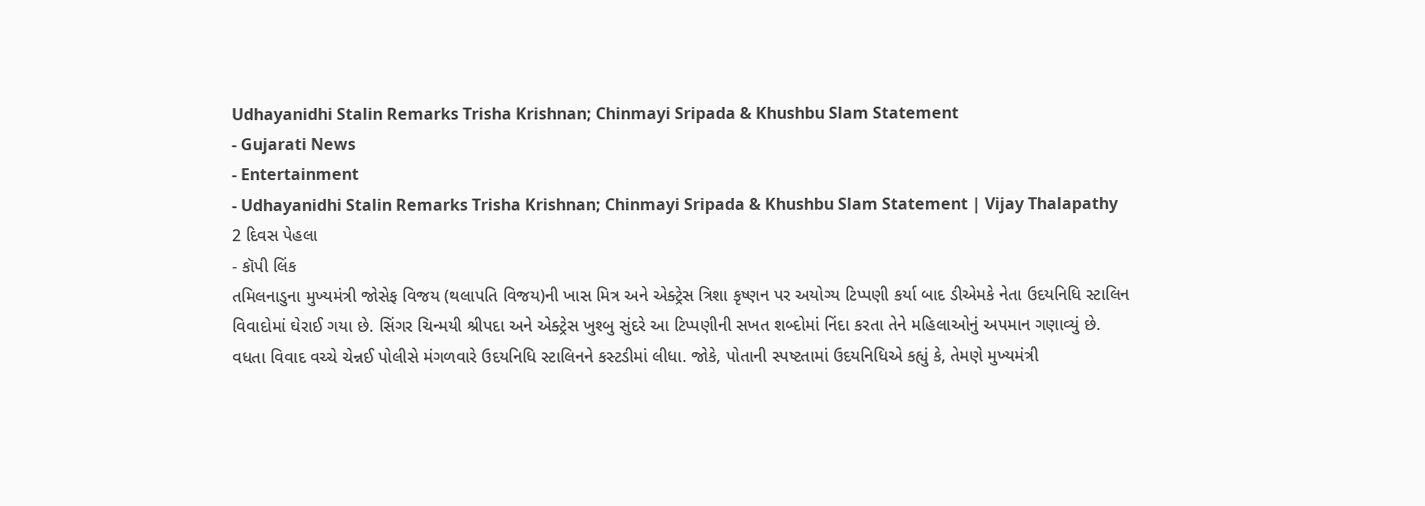Udhayanidhi Stalin Remarks Trisha Krishnan; Chinmayi Sripada & Khushbu Slam Statement
- Gujarati News
- Entertainment
- Udhayanidhi Stalin Remarks Trisha Krishnan; Chinmayi Sripada & Khushbu Slam Statement | Vijay Thalapathy
2 દિવસ પેહલા
- કૉપી લિંક
તમિલનાડુના મુખ્યમંત્રી જોસેફ વિજય (થલાપતિ વિજય)ની ખાસ મિત્ર અને એક્ટ્રેસ ત્રિશા કૃષ્ણન પર અયોગ્ય ટિપ્પણી કર્યા બાદ ડીએમકે નેતા ઉદયનિધિ સ્ટાલિન વિવાદોમાં ઘેરાઈ ગયા છે. સિંગર ચિન્મયી શ્રીપદા અને એક્ટ્રેસ ખુશ્બુ સુંદરે આ ટિપ્પણીની સખત શબ્દોમાં નિંદા કરતા તેને મહિલાઓનું અપમાન ગણાવ્યું છે.
વધતા વિવાદ વચ્ચે ચેન્નઈ પોલીસે મંગળવારે ઉદયનિધિ સ્ટાલિનને કસ્ટડીમાં લીધા. જોકે, પોતાની સ્પષ્ટતામાં ઉદયનિધિએ કહ્યું કે, તેમણે મુખ્યમંત્રી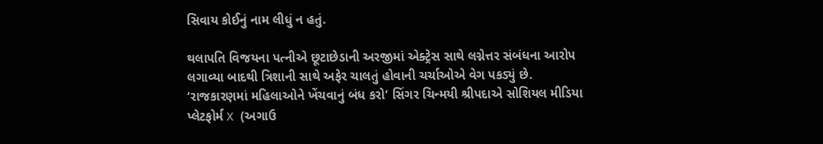સિવાય કોઈનું નામ લીધું ન હતું.

થલાપતિ વિજયના પત્નીએ છૂટાછેડાની અરજીમાં એક્ટ્રેસ સાથે લગ્નેત્તર સંબંધના આરોપ લગાવ્યા બાદથી ત્રિશાની સાથે અફેર ચાલતું હોવાની ચર્ચાઓએ વેગ પકડ્યું છે.
‘રાજકારણમાં મહિલાઓને ખેંચવાનું બંધ કરો’ સિંગર ચિન્મયી શ્રીપદાએ સોશિયલ મીડિયા પ્લેટફોર્મ X (અગાઉ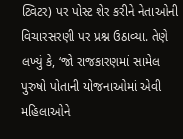ટ્વિટર) પર પોસ્ટ શેર કરીને નેતાઓની વિચારસરણી પર પ્રશ્ન ઉઠાવ્યા. તેણે લખ્યું કે, ‘જો રાજકારણમાં સામેલ પુરુષો પોતાની યોજનાઓમાં એવી મહિલાઓને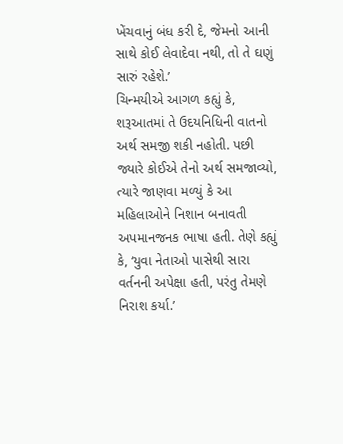ખેંચવાનું બંધ કરી દે, જેમનો આની સાથે કોઈ લેવાદેવા નથી, તો તે ઘણું સારું રહેશે.’
ચિન્મયીએ આગળ કહ્યું કે, શરૂઆતમાં તે ઉદયનિધિની વાતનો અર્થ સમજી શકી નહોતી. પછી જ્યારે કોઈએ તેનો અર્થ સમજાવ્યો, ત્યારે જાણવા મળ્યું કે આ મહિલાઓને નિશાન બનાવતી અપમાનજનક ભાષા હતી. તેણે કહ્યું કે, ‘યુવા નેતાઓ પાસેથી સારા વર્તનની અપેક્ષા હતી, પરંતુ તેમણે નિરાશ કર્યા.’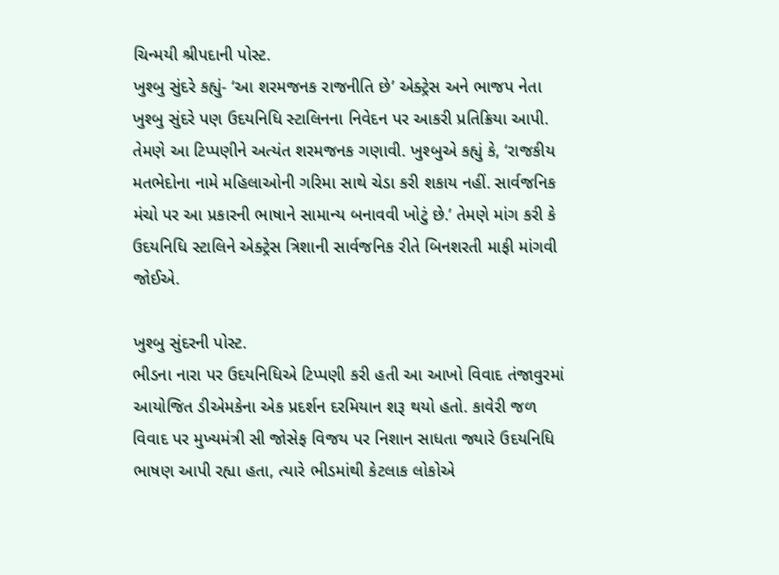ચિન્મયી શ્રીપદાની પોસ્ટ.
ખુશ્બુ સુંદરે કહ્યું- ‘આ શરમજનક રાજનીતિ છે’ એક્ટ્રેસ અને ભાજપ નેતા ખુશ્બુ સુંદરે પણ ઉદયનિધિ સ્ટાલિનના નિવેદન પર આકરી પ્રતિક્રિયા આપી. તેમણે આ ટિપ્પણીને અત્યંત શરમજનક ગણાવી. ખુશ્બુએ કહ્યું કે, ‘રાજકીય મતભેદોના નામે મહિલાઓની ગરિમા સાથે ચેડા કરી શકાય નહીં. સાર્વજનિક મંચો પર આ પ્રકારની ભાષાને સામાન્ય બનાવવી ખોટું છે.’ તેમણે માંગ કરી કે ઉદયનિધિ સ્ટાલિને એક્ટ્રેસ ત્રિશાની સાર્વજનિક રીતે બિનશરતી માફી માંગવી જોઈએ.

ખુશ્બુ સુંદરની પોસ્ટ.
ભીડના નારા પર ઉદયનિધિએ ટિપ્પણી કરી હતી આ આખો વિવાદ તંજાવુરમાં આયોજિત ડીએમકેના એક પ્રદર્શન દરમિયાન શરૂ થયો હતો. કાવેરી જળ વિવાદ પર મુખ્યમંત્રી સી જોસેફ વિજય પર નિશાન સાધતા જ્યારે ઉદયનિધિ ભાષણ આપી રહ્યા હતા, ત્યારે ભીડમાંથી કેટલાક લોકોએ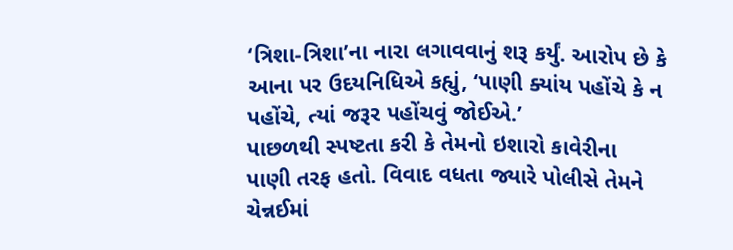‘ત્રિશા-ત્રિશા’ના નારા લગાવવાનું શરૂ કર્યું. આરોપ છે કે આના પર ઉદયનિધિએ કહ્યું, ‘પાણી ક્યાંય પહોંચે કે ન પહોંચે, ત્યાં જરૂર પહોંચવું જોઈએ.’
પાછળથી સ્પષ્ટતા કરી કે તેમનો ઇશારો કાવેરીના પાણી તરફ હતો. વિવાદ વધતા જ્યારે પોલીસે તેમને ચેન્નઈમાં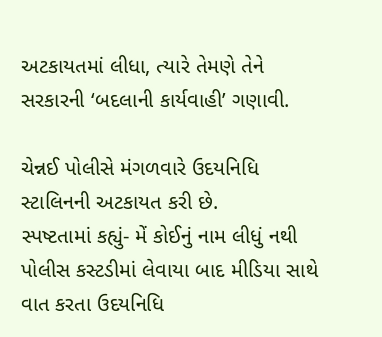અટકાયતમાં લીધા, ત્યારે તેમણે તેને સરકારની ‘બદલાની કાર્યવાહી’ ગણાવી.

ચેન્નઈ પોલીસે મંગળવારે ઉદયનિધિ સ્ટાલિનની અટકાયત કરી છે.
સ્પષ્ટતામાં કહ્યું- મેં કોઈનું નામ લીધું નથી પોલીસ કસ્ટડીમાં લેવાયા બાદ મીડિયા સાથે વાત કરતા ઉદયનિધિ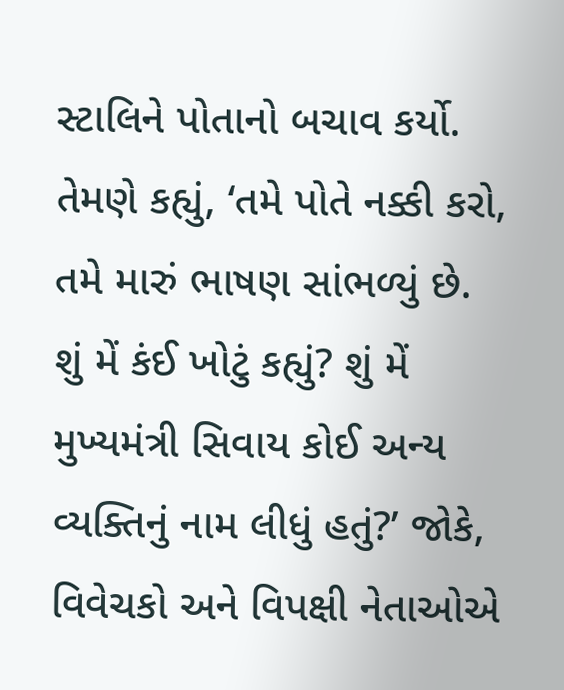સ્ટાલિને પોતાનો બચાવ કર્યો. તેમણે કહ્યું, ‘તમે પોતે નક્કી કરો, તમે મારું ભાષણ સાંભળ્યું છે. શું મેં કંઈ ખોટું કહ્યું? શું મેં મુખ્યમંત્રી સિવાય કોઈ અન્ય વ્યક્તિનું નામ લીધું હતું?’ જોકે, વિવેચકો અને વિપક્ષી નેતાઓએ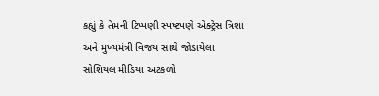કહ્યું કે તેમની ટિપ્પણી સ્પષ્ટપણે એક્ટ્રેસ ત્રિશા અને મુખ્યમંત્રી વિજય સાથે જોડાયેલા સોશિયલ મીડિયા અટકળો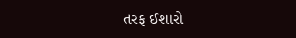તરફ ઈશારો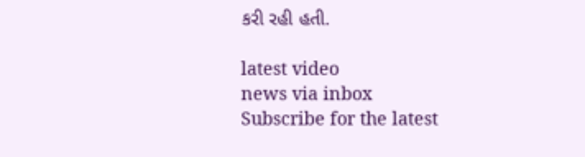કરી રહી હતી.

latest video
news via inbox
Subscribe for the latest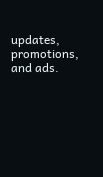updates, promotions, and ads.